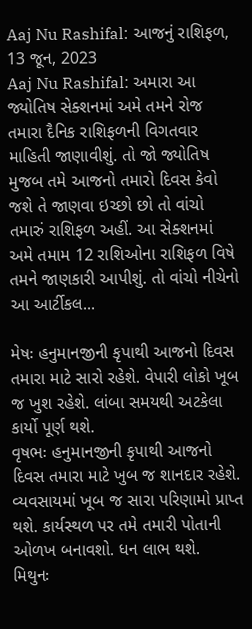Aaj Nu Rashifal: આજનું રાશિફળ, 13 જૂન, 2023
Aaj Nu Rashifal: અમારા આ જ્યોતિષ સેક્શનમાં અમે તમને રોજ તમારા દૈનિક રાશિફળની વિગતવાર માહિતી જાણાવીશું. તો જો જ્યોતિષ મુજબ તમે આજનો તમારો દિવસ કેવો જશે તે જાણવા ઇચ્છો છો તો વાંચો તમારું રાશિફળ અહીં. આ સેક્શનમાં અમે તમામ 12 રાશિઓના રાશિફળ વિષે તમને જાણકારી આપીશું. તો વાંચો નીચેનો આ આર્ટીકલ...

મેષઃ હનુમાનજીની કૃપાથી આજનો દિવસ તમારા માટે સારો રહેશે. વેપારી લોકો ખૂબ જ ખુશ રહેશે. લાંબા સમયથી અટકેલા કાર્યો પૂર્ણ થશે.
વૃષભઃ હનુમાનજીની કૃપાથી આજનો દિવસ તમારા માટે ખુબ જ શાનદાર રહેશે. વ્યવસાયમાં ખૂબ જ સારા પરિણામો પ્રાપ્ત થશે. કાર્યસ્થળ પર તમે તમારી પોતાની ઓળખ બનાવશો. ધન લાભ થશે.
મિથુનઃ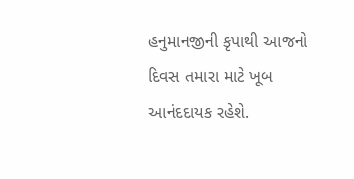હનુમાનજીની કૃપાથી આજનો દિવસ તમારા માટે ખૂબ આનંદદાયક રહેશે.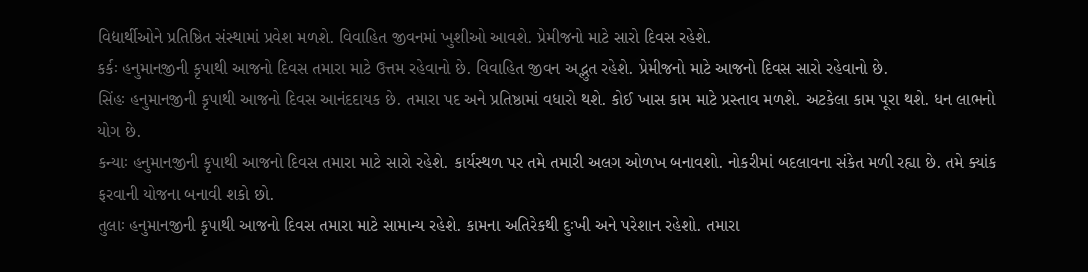વિદ્યાર્થીઓને પ્રતિષ્ઠિત સંસ્થામાં પ્રવેશ મળશે. વિવાહિત જીવનમાં ખુશીઓ આવશે. પ્રેમીજનો માટે સારો દિવસ રહેશે.
કર્કઃ હનુમાનજીની કૃપાથી આજનો દિવસ તમારા માટે ઉત્તમ રહેવાનો છે. વિવાહિત જીવન અદ્ભુત રહેશે. પ્રેમીજનો માટે આજનો દિવસ સારો રહેવાનો છે.
સિંહઃ હનુમાનજીની કૃપાથી આજનો દિવસ આનંદદાયક છે. તમારા પદ અને પ્રતિષ્ઠામાં વધારો થશે. કોઈ ખાસ કામ માટે પ્રસ્તાવ મળશે. અટકેલા કામ પૂરા થશે. ધન લાભનો યોગ છે.
કન્યાઃ હનુમાનજીની કૃપાથી આજનો દિવસ તમારા માટે સારો રહેશે. કાર્યસ્થળ પર તમે તમારી અલગ ઓળખ બનાવશો. નોકરીમાં બદલાવના સંકેત મળી રહ્યા છે. તમે ક્યાંક ફરવાની યોજના બનાવી શકો છો.
તુલાઃ હનુમાનજીની કૃપાથી આજનો દિવસ તમારા માટે સામાન્ય રહેશે. કામના અતિરેકથી દુઃખી અને પરેશાન રહેશો. તમારા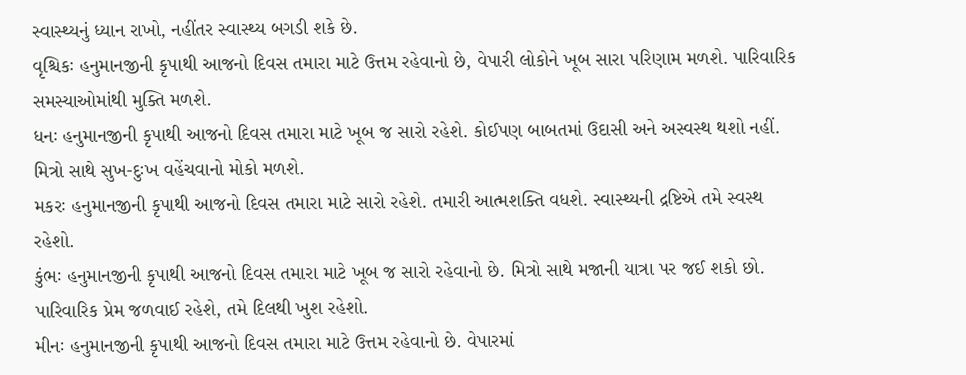સ્વાસ્થ્યનું ધ્યાન રાખો, નહીંતર સ્વાસ્થ્ય બગડી શકે છે.
વૃશ્ચિકઃ હનુમાનજીની કૃપાથી આજનો દિવસ તમારા માટે ઉત્તમ રહેવાનો છે, વેપારી લોકોને ખૂબ સારા પરિણામ મળશે. પારિવારિક સમસ્યાઓમાંથી મુક્તિ મળશે.
ધનઃ હનુમાનજીની કૃપાથી આજનો દિવસ તમારા માટે ખૂબ જ સારો રહેશે. કોઈપણ બાબતમાં ઉદાસી અને અસ્વસ્થ થશો નહીં. મિત્રો સાથે સુખ-દુઃખ વહેંચવાનો મોકો મળશે.
મકરઃ હનુમાનજીની કૃપાથી આજનો દિવસ તમારા માટે સારો રહેશે. તમારી આત્મશક્તિ વધશે. સ્વાસ્થ્યની દ્રષ્ટિએ તમે સ્વસ્થ રહેશો.
કુંભઃ હનુમાનજીની કૃપાથી આજનો દિવસ તમારા માટે ખૂબ જ સારો રહેવાનો છે. મિત્રો સાથે મજાની યાત્રા પર જઈ શકો છો. પારિવારિક પ્રેમ જળવાઈ રહેશે, તમે દિલથી ખુશ રહેશો.
મીનઃ હનુમાનજીની કૃપાથી આજનો દિવસ તમારા માટે ઉત્તમ રહેવાનો છે. વેપારમાં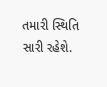તમારી સ્થિતિ સારી રહેશે.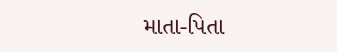માતા-પિતા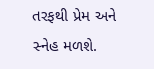તરફથી પ્રેમ અને સ્નેહ મળશે.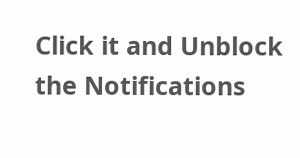Click it and Unblock the Notifications